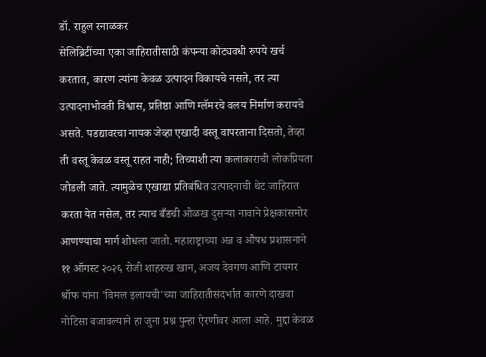डॉ. राहुल रनाळकर
सेलिब्रिटींच्या एका जाहिरातीसाठी कंपन्या कोट्यवधी रुपये खर्च करतात, कारण त्यांना केवळ उत्पादन विकायचे नसते, तर त्या उत्पादनाभोवती विश्वास, प्रतिष्ठा आणि ग्लॅमरचे वलय निर्माण करायचे असते. पडद्यावरचा नायक जेव्हा एखादी वस्तू वापरताना दिसतो, तेव्हा ती वस्तू केवळ वस्तू राहत नाही; तिच्याशी त्या कलाकाराची लोकप्रियता जोडली जाते. त्यामुळेच एखाद्या प्रतिबंधित उत्पादनाची थेट जाहिरात करता येत नसेल, तर त्याच बँडची ओळख दुसऱ्या नावाने प्रेक्षकांसमोर आणण्याचा मार्ग शोधला जातो. महाराष्ट्राच्या अन्न व औषध प्रशासनाने ११ ऑगस्ट २०२६ रोजी शाहरुख खान, अजय देवगण आणि टायगर श्रॉफ यांना 'विमल इलायची'च्या जाहिरातीसंदर्भात कारणे दाखवा नोटिसा बजावल्याने हा जुना प्रश्न पुन्हा ऐरणीवर आला आहे. मुद्दा केवळ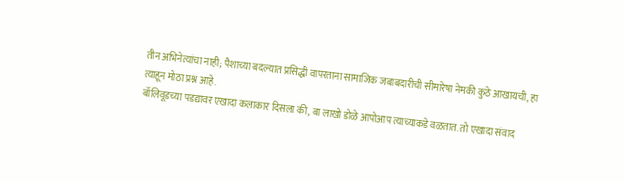तीन अभिनेत्यांचा नाही; पैशाच्या बदल्यात प्रसिद्धी वापरताना सामाजिक जबाबदारीची सीमारेषा नेमकी कुठे आखायची, हा त्याहून मोठा प्रश्न आहे.
बॉलिवूडच्या पडद्यावर एखादा कलाकार दिसला की, बा लाखो डोळे आपोआप त्याच्याकडे वळतात. तो एखादा संवाद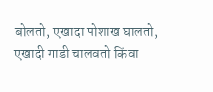बोलतो, एखादा पोशाख घालतो, एखादी गाडी चालवतो किंवा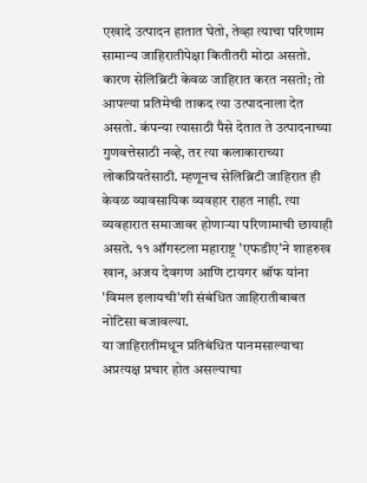एखादे उत्पादन हातात घेतो, तेव्हा त्याचा परिणाम सामान्य जाहिरातीपेक्षा कितीतरी मोठा असतो. कारण सेलिब्रिटी केवळ जाहिरात करत नसतो; तो आपल्या प्रतिमेची ताकद त्या उत्पादनाला देत असतो. कंपन्या त्यासाठी पैसे देतात ते उत्पादनाच्या गुणवत्तेसाठी नव्हे, तर त्या कलाकाराच्या लोकप्रियतेसाठी. म्हणूनच सेलिब्रिटी जाहिरात ही केवळ व्यावसायिक व्यवहार राहत नाही. त्या व्यवहारात समाजावर होणाऱ्या परिणामाची छायाही असते. ११ ऑगस्टला महाराष्ट्र 'एफडीए'ने शाहरुख खान, अजय देवगण आणि टायगर श्रॉफ यांना 'विमल इलायची'शी संबंधित जाहिरातीबाबत नोटिसा बजावल्या.
या जाहिरातीमधून प्रतिबंधित पानमसाल्याचा अप्रत्यक्ष प्रचार होत असल्याचा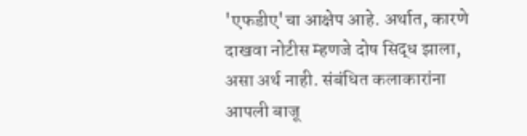'एफडीए'चा आक्षेप आहे. अर्थात, कारणे दाखवा नोटीस म्हणजे दोष सिद्ध झाला, असा अर्थ नाही. संबंधित कलाकारांना आपली बाजू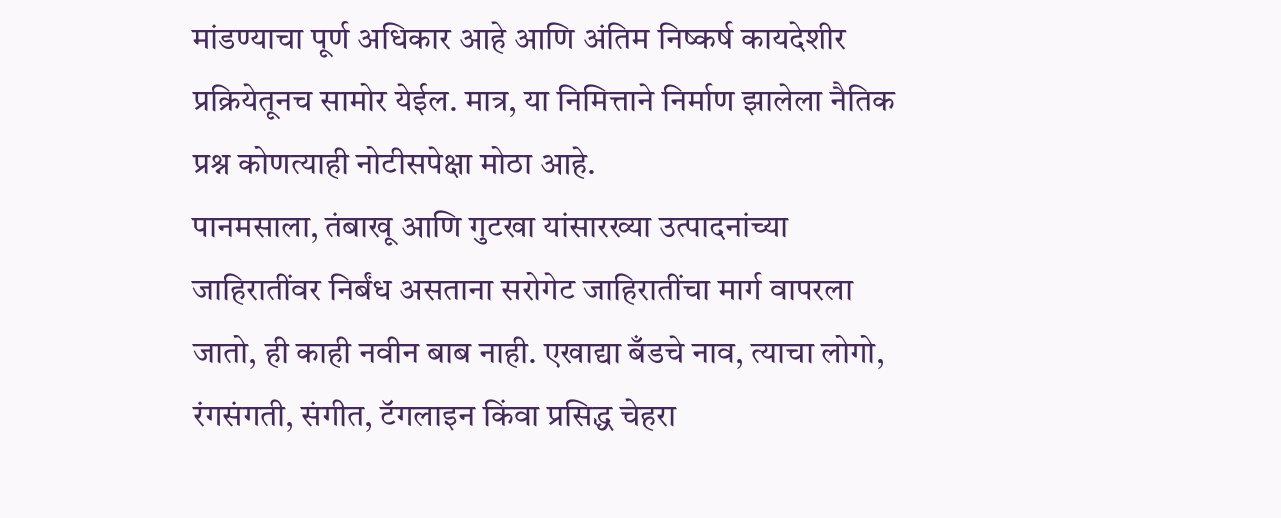मांडण्याचा पूर्ण अधिकार आहे आणि अंतिम निष्कर्ष कायदेशीर प्रक्रियेतूनच सामोर येईल. मात्र, या निमित्ताने निर्माण झालेला नैतिक प्रश्न कोणत्याही नोटीसपेक्षा मोठा आहे.
पानमसाला, तंबाखू आणि गुटखा यांसारख्या उत्पादनांच्या जाहिरातींवर निर्बंध असताना सरोगेट जाहिरातींचा मार्ग वापरला जातो, ही काही नवीन बाब नाही. एखाद्या बँडचे नाव, त्याचा लोगो, रंगसंगती, संगीत, टॅगलाइन किंवा प्रसिद्ध चेहरा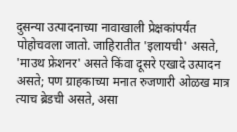दुसन्या उत्पादनाच्या नावाखाली प्रेक्षकांपर्यंत पोहोचवला जातो. जाहिरातीत 'इलायची' असते, 'माउथ फ्रेशनर' असते किंवा दूसरे एखादे उत्पादन असते; पण ग्राहकाच्या मनात रुजणारी ओळख मात्र त्याच ब्रेडची असते, असा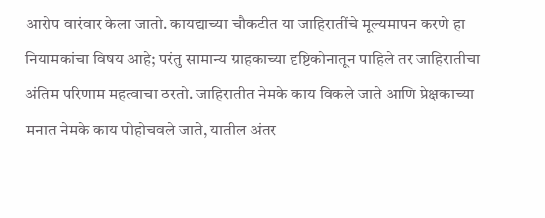आरोप वारंवार केला जातो. कायद्याच्या चौकटीत या जाहिरातींचे मूल्यमापन करणे हा नियामकांचा विषय आहे; परंतु सामान्य ग्राहकाच्या दृष्टिकोनातून पाहिले तर जाहिरातीचा अंतिम परिणाम महत्वाचा ठरतो. जाहिरातीत नेमके काय विकले जाते आणि प्रेक्षकाच्या मनात नेमके काय पोहोचवले जाते, यातील अंतर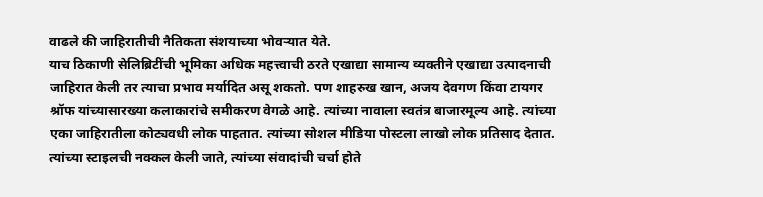वाढले की जाहिरातीची नैतिकता संशयाच्या भोवऱ्यात येते.
याच ठिकाणी सेलिब्रिटींची भूमिका अधिक महत्त्वाची ठरते एखाद्या सामान्य व्यक्तीने एखाद्या उत्पादनाची जाहिरात केली तर त्याचा प्रभाव मर्यादित असू शकतो. पण शाहरुख खान, अजय देवगण किंवा टायगर श्रॉफ यांच्यासारख्या कलाकारांचे समीकरण वेगळे आहे. त्यांच्या नावाला स्वतंत्र बाजारमूल्य आहे. त्यांच्या एका जाहिरातीला कोट्यवधी लोक पाहतात. त्यांच्या सोशल मीडिया पोस्टला लाखो लोक प्रतिसाद देतात. त्यांच्या स्टाइलची नक्कल केली जाते, त्यांच्या संवादांची चर्चा होते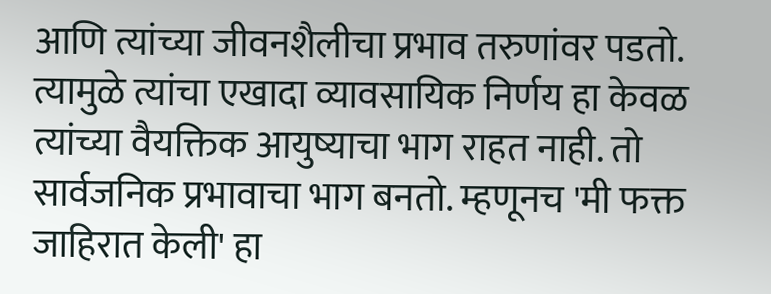आणि त्यांच्या जीवनशैलीचा प्रभाव तरुणांवर पडतो. त्यामुळे त्यांचा एखादा व्यावसायिक निर्णय हा केवळ त्यांच्या वैयक्तिक आयुष्याचा भाग राहत नाही. तो सार्वजनिक प्रभावाचा भाग बनतो. म्हणूनच 'मी फक्त जाहिरात केली' हा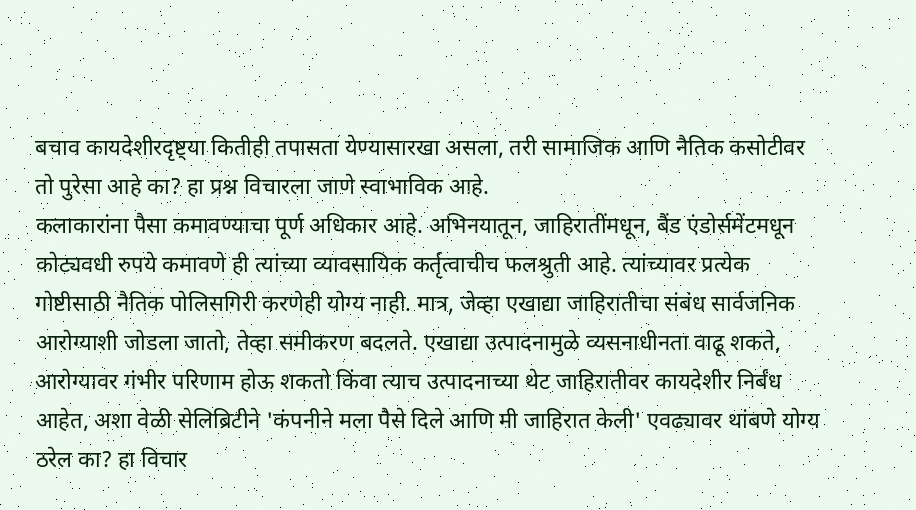बचाव कायदेशीरदृष्ट्या कितीही तपासता येण्यासारखा असला, तरी सामाजिक आणि नैतिक कसोटीवर तो पुरेसा आहे का? हा प्रश्न विचारला जाणे स्वाभाविक आहे.
कलाकारांना पैसा कमावण्याचा पूर्ण अधिकार आहे. अभिनयातून, जाहिरातींमधून, बैंड एंडोर्समेंटमधून कोट्यवधी रुपये कमावणे ही त्यांच्या व्यावसायिक कर्तृत्वाचीच फलश्रुती आहे. त्यांच्यावर प्रत्येक गोष्टीसाठी नैतिक पोलिसगिरी करणेही योग्य नाही. मात्र, जेव्हा एखाद्या जाहिरातीचा संबंध सार्वजनिक आरोग्याशी जोडला जातो, तेव्हा समीकरण बदलते. एखाद्या उत्पादनामुळे व्यसनाधीनता वाढू शकते, आरोग्यावर गंभीर परिणाम होऊ शकतो किंवा त्याच उत्पादनाच्या थेट जाहिरातीवर कायदेशीर निर्बंध आहेत, अशा वेळी सेलिब्रिटीने 'कंपनीने मला पैसे दिले आणि मी जाहिरात केली' एवढ्यावर थांबणे योग्य ठरेल का? हा विचार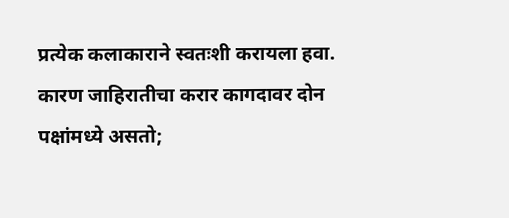प्रत्येक कलाकाराने स्वतःशी करायला हवा. कारण जाहिरातीचा करार कागदावर दोन पक्षांमध्ये असतो;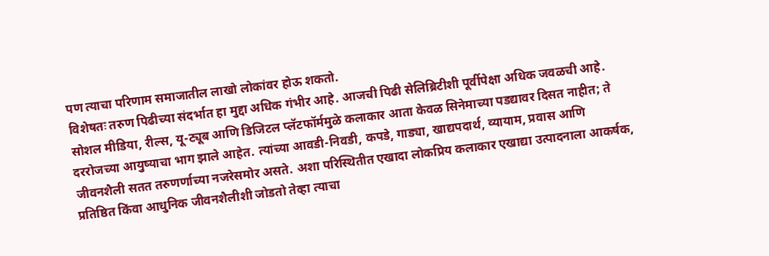पण त्याचा परिणाम समाजातील लाखो लोकांवर होऊ शकतो.
विशेषतः तरुण पिढीच्या संदर्भात हा मुद्दा अधिक गंभीर आहे. आजची पिढी सेलिब्रिटीशी पूर्वीपेक्षा अधिक जवळची आहे. सोशल मीडिया, रील्स, यू-ट्यूब आणि डिजिटल प्लॅटफॉर्ममुळे कलाकार आता केवळ सिनेमाच्या पडद्यावर दिसत नाहीत; ते दररोजच्या आयुष्याचा भाग झाले आहेत. त्यांच्या आवडी-निवडी, कपडे, गाड्या, खाद्यपदार्थ, व्यायाम, प्रवास आणि जीवनशैली सतत तरुणर्णाच्या नजरेसमोर असते. अशा परिस्थितीत एखादा लोकप्रिय कलाकार एखाद्या उत्पादनाला आकर्षक, प्रतिष्ठित किंवा आधुनिक जीवनशैलीशी जोडतो तेव्हा त्याचा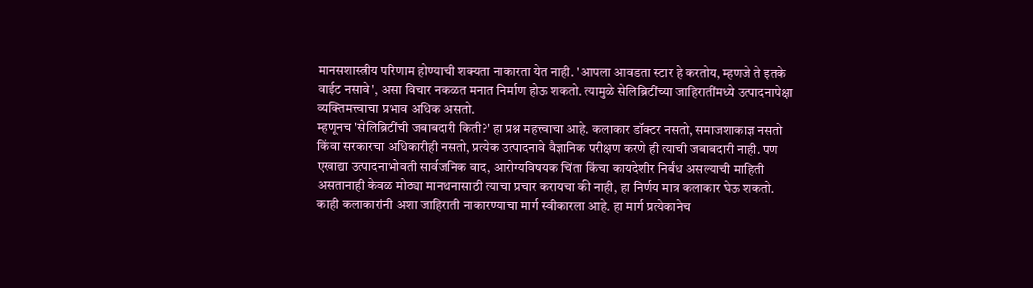मानसशास्त्रीय परिणाम होण्याची शक्यता नाकारता येत नाही. 'आपला आवडता स्टार हे करतोय, म्हणजे ते इतके वाईट नसावे', असा विचार नकळत मनात निर्माण होऊ शकतो. त्यामुळे सेलिब्रिटींच्या जाहिरातींमध्ये उत्पादनापेक्षा व्यक्तिमत्त्वाचा प्रभाव अधिक असतो.
म्हणूनच 'सेलिब्रिटींची जबाबदारी किती?' हा प्रश्न महत्त्वाचा आहे. कलाकार डॉक्टर नसतो, समाजशाकाज्ञ नसतो किंवा सरकारचा अधिकारीही नसतो, प्रत्येक उत्पादनावे वैज्ञानिक परीक्षण करणे ही त्याची जबाबदारी नाही. पण एखाद्या उत्पादनाभोवती सार्वजनिक वाद, आरोग्यविषयक चिंता किंचा कायदेशीर निर्बंध असल्याची माहिती असतानाही केवळ मोठ्या मानथनासाठी त्याचा प्रचार करायचा की नाही, हा निर्णय मात्र कलाकार घेऊ शकतो. काही कलाकारांनी अशा जाहिराती नाकारण्याचा मार्ग स्वीकारला आहे. हा मार्ग प्रत्येकानेच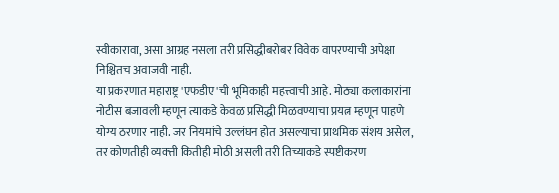स्वीकारावा, असा आग्रह नसला तरी प्रसिद्धीबरोबर विवेक वापरण्याची अपेक्षा निश्चितच अवाजवी नाही.
या प्रकरणात महाराष्ट्र 'एफडीए'ची भूमिकाही महत्त्वाची आहे. मोठ्या कलाकारांना नोटीस बजावली म्हणून त्याकडे केवळ प्रसिद्धी मिळवण्याचा प्रयत्न म्हणून पाहणे योग्य ठरणार नाही. जर नियमांचे उल्लंघन होत असल्याचा प्राथमिक संशय असेल, तर कोणतीही व्यक्त्ती कितीही मोठी असली तरी तिच्याकडे स्पष्टीकरण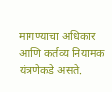मागण्याचा अधिकार आणि कर्तव्य नियामक यंत्रणेकडे असते.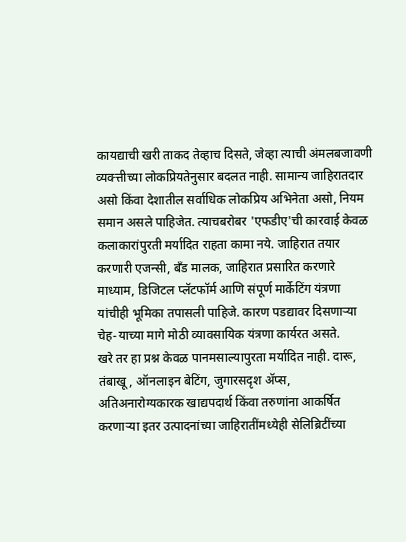कायद्याची खरी ताकद तेव्हाच दिसते, जेव्हा त्याची अंमलबजावणी व्यक्त्तीच्या लोकप्रियतेनुसार बदलत नाही. सामान्य जाहिरातदार असो किंवा देशातील सर्वाधिक लोकप्रिय अभिनेता असो, नियम समान असले पाहिजेत. त्याचबरोबर 'एफडीए'ची कारवाई केवळ कलाकारांपुरती मर्यादित राहता कामा नये. जाहिरात तयार करणारी एजन्सी, बँड मालक, जाहिरात प्रसारित करणारे माध्याम, डिजिटल प्लॅटफॉर्म आणि संपूर्ण मार्केटिंग यंत्रणा यांचीही भूमिका तपासली पाहिजे. कारण पडद्यावर दिसणाऱ्या चेह-याच्या मागे मोठी व्यावसायिक यंत्रणा कार्यरत असते.
खरे तर हा प्रश्न केवळ पानमसाल्यापुरता मर्यादित नाही. दारू, तंबाखू, ऑनलाइन बेटिंग, जुगारसदृश ॲप्स, अतिअनारोग्यकारक खाद्यपदार्थ किंवा तरुणांना आकर्षित करणाऱ्या इतर उत्पादनांच्या जाहिरातींमध्येही सेलिब्रिटींच्या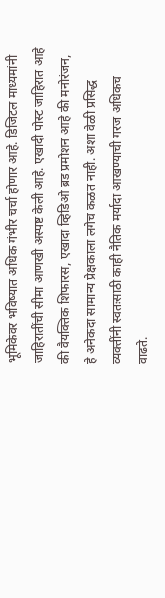भूमिकेवर भविष्यात अधिक गंभीर चर्चा होणार आहे. डिजिटल माध्यमांनी जाहिरातींची सीमा आणखी अस्पष्ट केली आहे. एखादी पोस्ट जाहिरात आहे की वैयक्तिक शिफारस, एखादा व्हिडिओ ब्रड प्रमोशन आहे की मनोरंजन, हे अनेकदा सामान्य प्रेक्षकाला लगेच कळत नाही. अशा वेळी प्रसिद्ध व्यक्तींनी स्वतःसाठी काही नैतिक मर्यादा आखण्याची गरज अधिकच वाढते.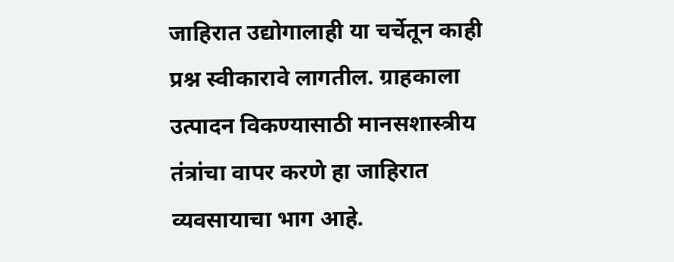जाहिरात उद्योगालाही या चर्चेतून काही प्रश्न स्वीकारावे लागतील. ग्राहकाला उत्पादन विकण्यासाठी मानसशास्त्रीय तंत्रांचा वापर करणे हा जाहिरात व्यवसायाचा भाग आहे.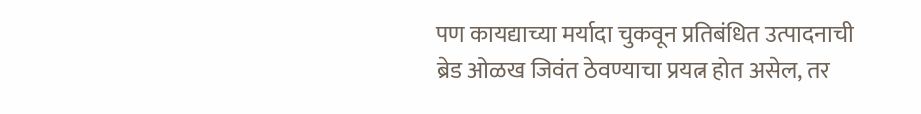पण कायद्याच्या मर्यादा चुकवून प्रतिबंधित उत्पादनाची ब्रेड ओळख जिवंत ठेवण्याचा प्रयत्न होत असेल, तर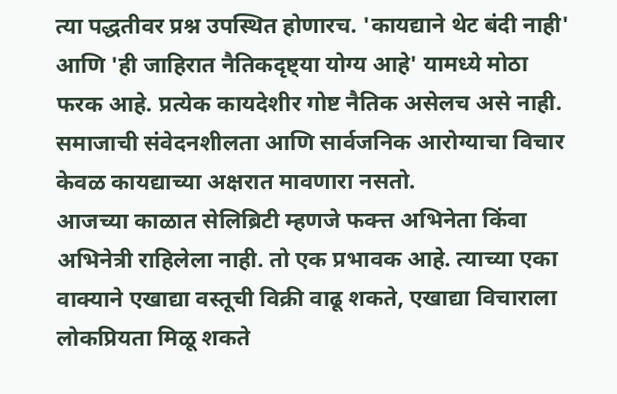त्या पद्धतीवर प्रश्न उपस्थित होणारच. 'कायद्याने थेट बंदी नाही' आणि 'ही जाहिरात नैतिकदृष्ट्या योग्य आहे' यामध्ये मोठा फरक आहे. प्रत्येक कायदेशीर गोष्ट नैतिक असेलच असे नाही. समाजाची संवेदनशीलता आणि सार्वजनिक आरोग्याचा विचार केवळ कायद्याच्या अक्षरात मावणारा नसतो.
आजच्या काळात सेलिब्रिटी म्हणजे फक्त्त अभिनेता किंवा अभिनेत्री राहिलेला नाही. तो एक प्रभावक आहे. त्याच्या एका वाक्याने एखाद्या वस्तूची विक्री वाढू शकते, एखाद्या विचाराला लोकप्रियता मिळू शकते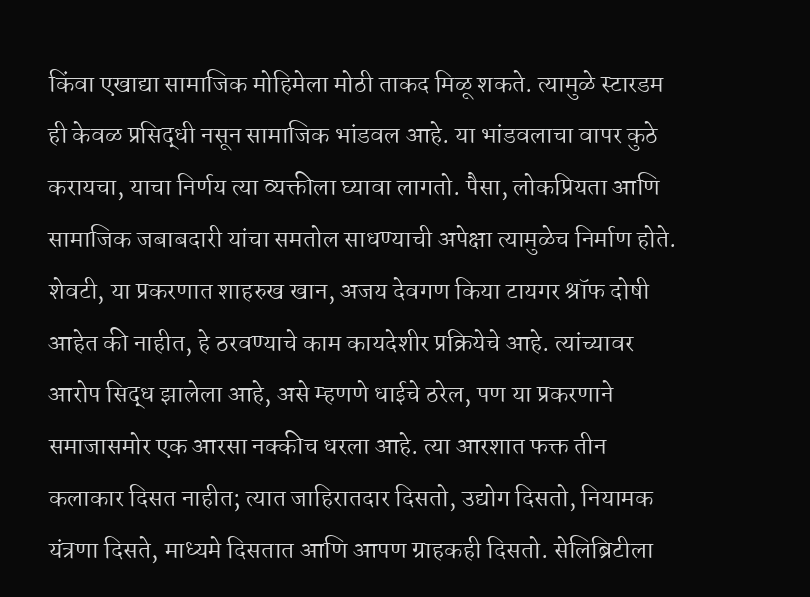किंवा एखाद्या सामाजिक मोहिमेला मोठी ताकद मिळू शकते. त्यामुळे स्टारडम ही केवळ प्रसिद्धी नसून सामाजिक भांडवल आहे. या भांडवलाचा वापर कुठे करायचा, याचा निर्णय त्या व्यक्तीला घ्यावा लागतो. पैसा, लोकप्रियता आणि सामाजिक जबाबदारी यांचा समतोल साधण्याची अपेक्षा त्यामुळेच निर्माण होते.
शेवटी, या प्रकरणात शाहरुख खान, अजय देवगण किया टायगर श्रॉफ दोषी आहेत की नाहीत, हे ठरवण्याचे काम कायदेशीर प्रक्रियेचे आहे. त्यांच्यावर आरोप सिद्ध झालेला आहे, असे म्हणणे धाईचे ठरेल, पण या प्रकरणाने समाजासमोर एक आरसा नक्कीच धरला आहे. त्या आरशात फक्त तीन कलाकार दिसत नाहीत; त्यात जाहिरातदार दिसतो, उद्योग दिसतो, नियामक यंत्रणा दिसते, माध्यमे दिसतात आणि आपण ग्राहकही दिसतो. सेलिब्रिटीला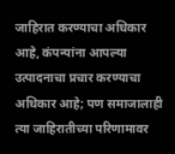जाहिरात करण्याचा अधिकार आहे, कंपन्यांना आपल्या उत्पादनाचा प्रचार करण्याचा अधिकार आहे; पण समाजालाही त्या जाहिरातीच्या परिणामावर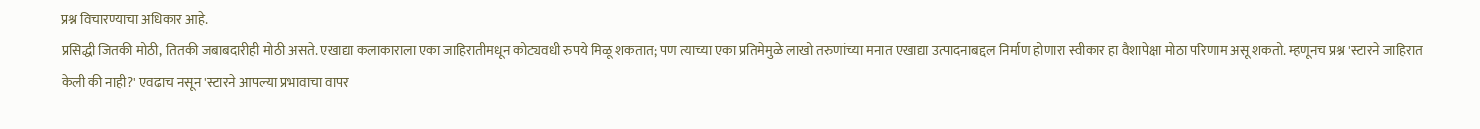प्रश्न विचारण्याचा अधिकार आहे.
प्रसिद्धी जितकी मोठी, तितकी जबाबदारीही मोठी असते. एखाद्या कलाकाराला एका जाहिरातीमधून कोट्यवधी रुपये मिळू शकतात; पण त्याच्या एका प्रतिमेमुळे लाखो तरुणांच्या मनात एखाद्या उत्पादनाबद्दल निर्माण होणारा स्वीकार हा वैशापेक्षा मोठा परिणाम असू शकतो. म्हणूनच प्रश्न 'स्टारने जाहिरात केली की नाही?' एवढाच नसून 'स्टारने आपल्या प्रभावाचा वापर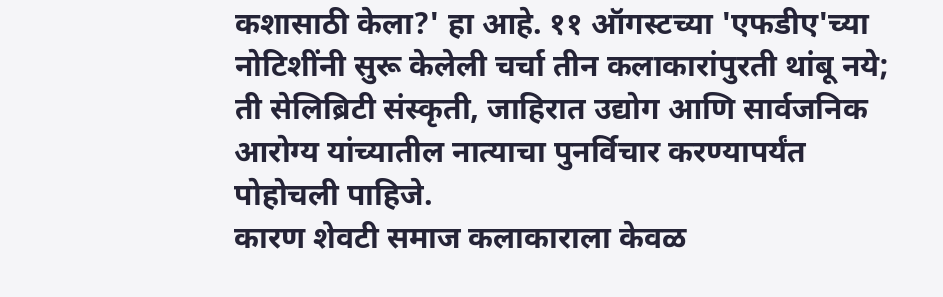कशासाठी केला?' हा आहे. ११ ऑगस्टच्या 'एफडीए'च्या नोटिशींनी सुरू केलेली चर्चा तीन कलाकारांपुरती थांबू नये; ती सेलिब्रिटी संस्कृती, जाहिरात उद्योग आणि सार्वजनिक आरोग्य यांच्यातील नात्याचा पुनर्विचार करण्यापर्यंत पोहोचली पाहिजे.
कारण शेवटी समाज कलाकाराला केवळ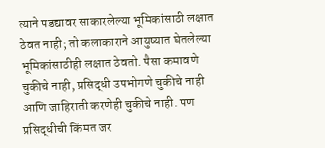त्याने पडद्यावर साकारलेल्या भूमिकांसाठी लक्षात ठेवत नाही; तो कलाकाराने आयुष्यात घेतलेल्या भूमिकांसाठीही लक्षात ठेवतो. पैसा कमावणे चुकीचे नाही, प्रसिद्धी उपभोगणे चुकीचे नाही आणि जाहिराती करणेही चुकीचे नाही. पण प्रसिद्धीची किंमत जर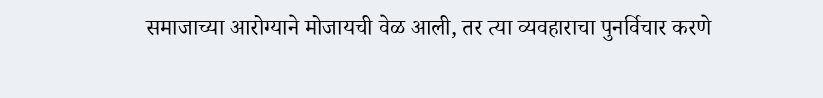समाजाच्या आरोग्याने मोजायची वेळ आली, तर त्या व्यवहाराचा पुनर्विचार करणे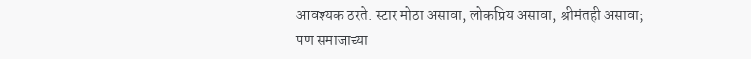आवश्यक ठरते. स्टार मोठा असावा, लोकप्रिय असावा, श्रीमंतही असावा; पण समाजाच्या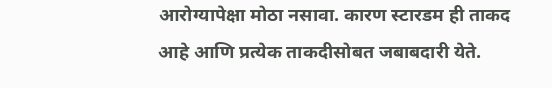आरोग्यापेक्षा मोठा नसावा. कारण स्टारडम ही ताकद आहे आणि प्रत्येक ताकदीसोबत जबाबदारी येते.